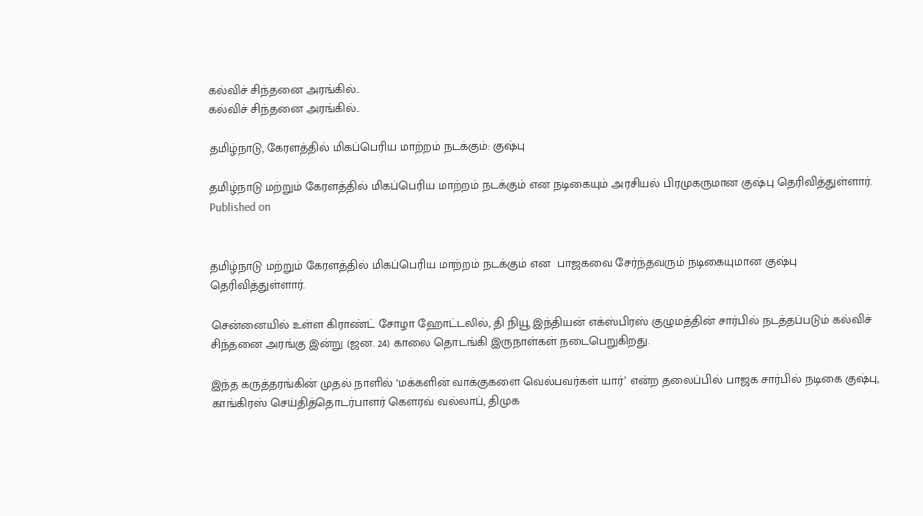கல்விச் சிந்தனை அரங்கில்..
கல்விச் சிந்தனை அரங்கில்..

தமிழ்நாடு, கேரளத்தில் மிகப்பெரிய மாற்றம் நடக்கும்: குஷ்பு

தமிழ்நாடு மற்றும் கேரளத்தில் மிகப்பெரிய மாற்றம் நடக்கும் என நடிகையும் அரசியல் பிரமுகருமான குஷ்பு தெரிவித்துள்ளார்.
Published on


தமிழ்நாடு மற்றும் கேரளத்தில் மிகப்பெரிய மாற்றம் நடக்கும் என  பாஜகவை சேர்ந்தவரும் நடிகையுமான குஷ்பு தெரிவித்துள்ளார்.

சென்னையில் உள்ள கிராண்ட் சோழா ஹோட்டலில், தி நியூ இந்தியன் எக்ஸ்பிரஸ் குழுமத்தின் சார்பில் நடத்தப்படும் கல்விச் சிந்தனை அரங்கு இன்று (ஜன. 24) காலை தொடங்கி இருநாள்கள் நடைபெறுகிறது.

இந்த கருத்தரங்கின் முதல் நாளில் ‘மக்களின் வாக்குகளை வெல்பவர்கள் யார்’ என்ற தலைப்பில் பாஜக சார்பில் நடிகை குஷ்பு, காங்கிரஸ் செய்தித்தொடர்பாளர் கெளரவ் வல்லாப், திமுக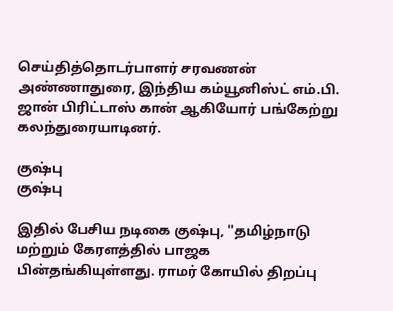செய்தித்தொடர்பாளர் சரவணன் அண்ணாதுரை, இந்திய கம்யூனிஸ்ட் எம்.பி. ஜான் பிரிட்டாஸ் கான் ஆகியோர் பங்கேற்று கலந்துரையாடினர்.

குஷ்பு
குஷ்பு

இதில் பேசிய நடிகை குஷ்பு, ''தமிழ்நாடு மற்றும் கேரளத்தில் பாஜக பின்தங்கியுள்ளது. ராமர் கோயில் திறப்பு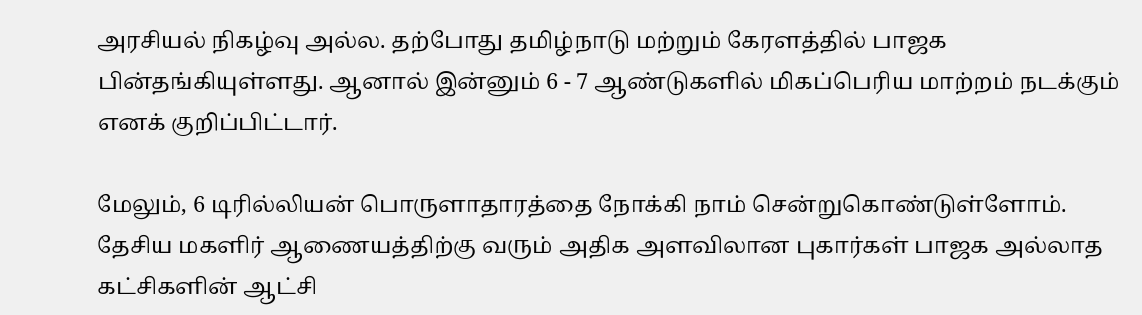அரசியல் நிகழ்வு அல்ல. தற்போது தமிழ்நாடு மற்றும் கேரளத்தில் பாஜக பின்தங்கியுள்ளது. ஆனால் இன்னும் 6 - 7 ஆண்டுகளில் மிகப்பெரிய மாற்றம் நடக்கும் எனக் குறிப்பிட்டார்.

மேலும், 6 டிரில்லியன் பொருளாதாரத்தை நோக்கி நாம் சென்றுகொண்டுள்ளோம். தேசிய மகளிர் ஆணையத்திற்கு வரும் அதிக அளவிலான புகார்கள் பாஜக அல்லாத கட்சிகளின் ஆட்சி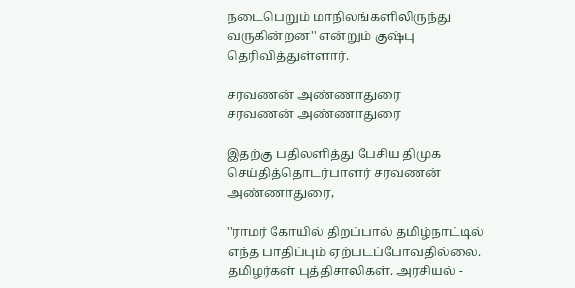நடைபெறும் மாநிலங்களிலிருந்து வருகின்றன'' என்றும் குஷ்பு தெரிவித்துள்ளார்.

சரவணன் அண்ணாதுரை
சரவணன் அண்ணாதுரை

இதற்கு பதிலளித்து பேசிய திமுக செய்தித்தொடர்பாளர் சரவணன் அண்ணாதுரை,

''ராமர் கோயில் திறப்பால் தமிழ்நாட்டில் எந்த பாதிப்பும் ஏற்படப்போவதில்லை. தமிழர்கள் புத்திசாலிகள். அரசியல் -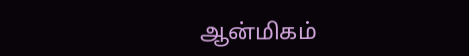ஆன்மிகம்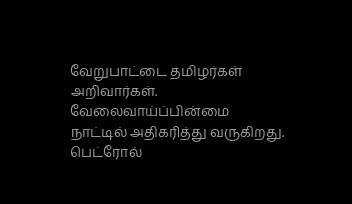வேறுபாட்டை தமிழர்கள் அறிவார்கள்.  வேலைவாய்ப்பின்மை நாட்டில் அதிகரித்து வருகிறது. பெட்ரோல்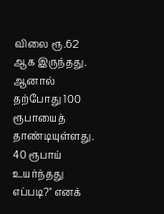விலை ரூ.62 ஆக இருந்தது. ஆனால் தற்போது 100 ரூபாயைத் தாண்டியுள்ளது. 40 ரூபாய் உயர்ந்தது எப்படி?'' எனக்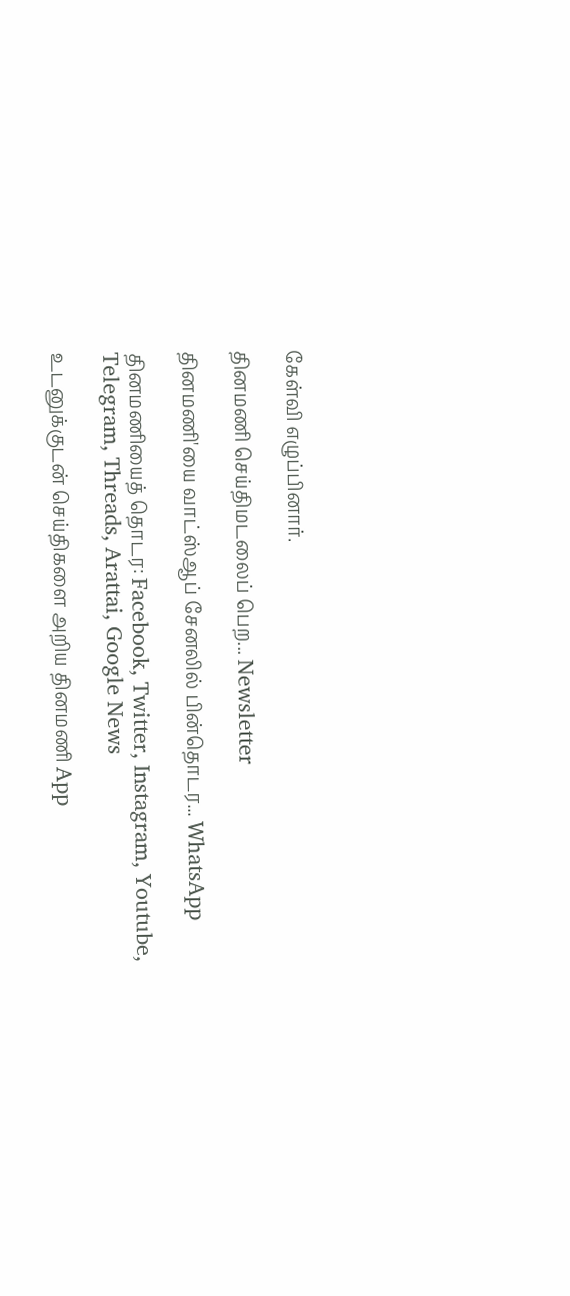கேள்வி எழுப்பினார்.

தினமணி செய்திமடலைப் பெற... Newsletter

தினமணி'யை வாட்ஸ்ஆப் சேனலில் பின்தொடர... WhatsApp

தினமணியைத் தொடர: Facebook, Twitter, Instagram, Youtube, Telegram, Threads, Arattai, Google News

உடனுக்குடன் செய்திகளை அறிய தினமணி App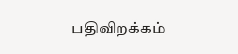பதிவிறக்கம்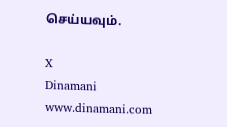செய்யவும்.

X
Dinamani
www.dinamani.com